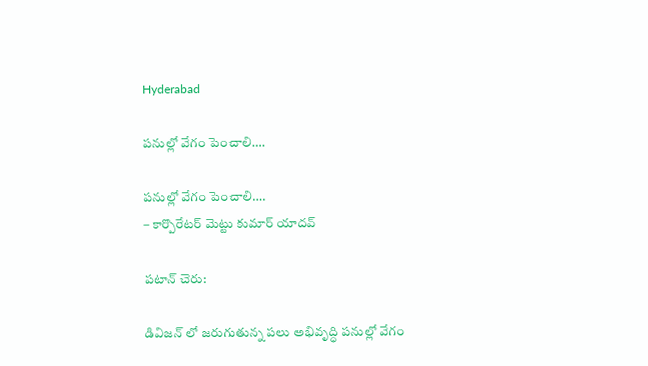Hyderabad

పనుల్లో వేగం పెంచాలి….

పనుల్లో వేగం పెంచాలి….
– కార్పొరేటర్ మెట్టు కుమార్ యాదవ్

పటాన్ చెరు:

డివిజన్ లో జరుగుతున్న పలు అభివృద్ధి పనుల్లో వేగం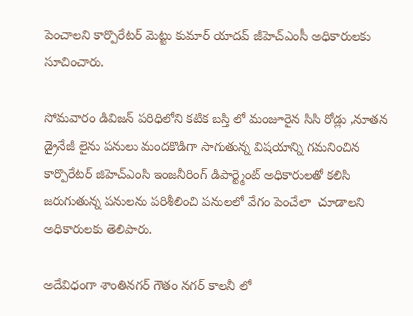పెంచాలని కార్పొరేటర్ మెట్టు కుమార్ యాదవ్ జీహెచ్ఎంసీ అధికారులకు సూచించారు.

సోమవారం డివిజన్ పరిధిలోని కటిక బస్తి లో మంజూరైన సిసి రోడ్లు ,నూతన డ్రైనేజీ లైను పనులు మందకొడిగా సాగుతున్న విషయాన్ని గమనించిన కార్పొరేటర్ జిహెచ్ఎంసి ఇంజనీరింగ్ డిపార్ట్మెంట్ అధికారులతో కలిసి జరుగుతున్న పనులను పరిశీలించి పనులలో వేగం పెంచేలా  చూడాలని అధికారులకు తెలిపారు.

అదేవిధంగా శాంతినగర్ గౌతం నగర్ కాలనీ లో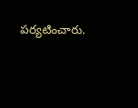పర్యటించారు.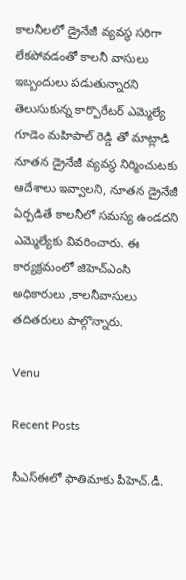కాలనీలలో డ్రైనేజీ వ్యవస్థ సరిగా లేకపోవడంతో కాలనీ వాసులు ఇబ్బందులు పడుతున్నారని తెలుసుకున్న కార్పొరేటర్ ఎమ్మెల్యే గూడెం మహిపాల్ రెడ్డి తో మాట్లాడి నూతన డ్రైనేజీ వ్యవస్థ నిర్మించుటకు ఆదేశాలు ఇవ్వాలని, నూతన డ్రైనేజీ  ఏర్పడితే కాలనీలో సమస్య ఉండదని ఎమ్మెల్యేకు వివరించారు. ఈ కార్యక్రమంలో జిహెచ్ఎంసి అధికారులు ,కాలనీవాసులు తదితరులు పాల్గొన్నారు.

Venu

Recent Posts

సీఎస్ఈలో ఫాతిమాకు పీహెచ్.డీ.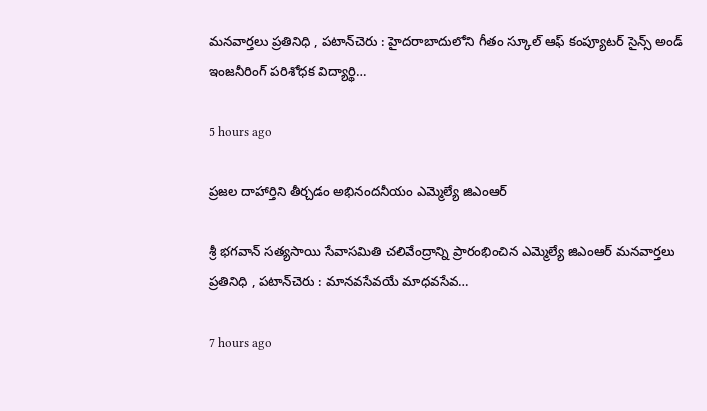మనవార్తలు ప్రతినిధి , పటాన్‌చెరు : హైదరాబాదులోని గీతం స్కూల్ ఆఫ్ కంప్యూటర్ సైన్స్ అండ్ ఇంజనీరింగ్ పరిశోధక విద్యార్థి…

5 hours ago

ప్రజల దాహార్తిని తీర్చడం అభినందనీయం ఎమ్మెల్యే జిఎంఆర్

శ్రీ భగవాన్ సత్యసాయి సేవాసమితి చలివేంద్రాన్ని ప్రారంభించిన ఎమ్మెల్యే జిఎంఆర్ మనవార్తలు ప్రతినిధి , పటాన్‌చెరు : మానవసేవయే మాధవసేవ…

7 hours ago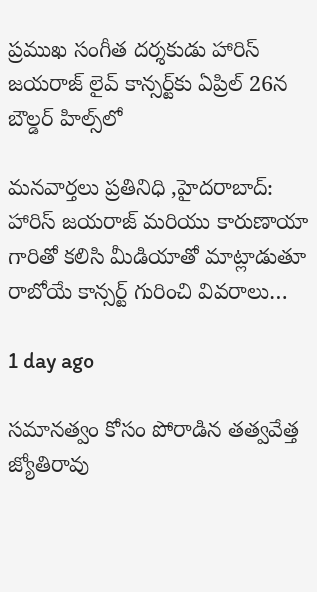ప్రముఖ సంగీత దర్శకుడు హారిస్ జయరాజ్ లైవ్ కాన్సర్ట్‌కు ఏప్రిల్ 26న బౌల్డర్ హిల్స్‌లో

మనవార్తలు ప్రతినిధి ,హైదరాబాద్: హారిస్ జయరాజ్ మరియు కారుణాయా గారితో కలిసి మీడియాతో మాట్లాడుతూ రాబోయే కాన్సర్ట్ గురించి వివరాలు…

1 day ago

సమానత్వం కోసం పోరాడిన తత్వవేత్త జ్యోతిరావు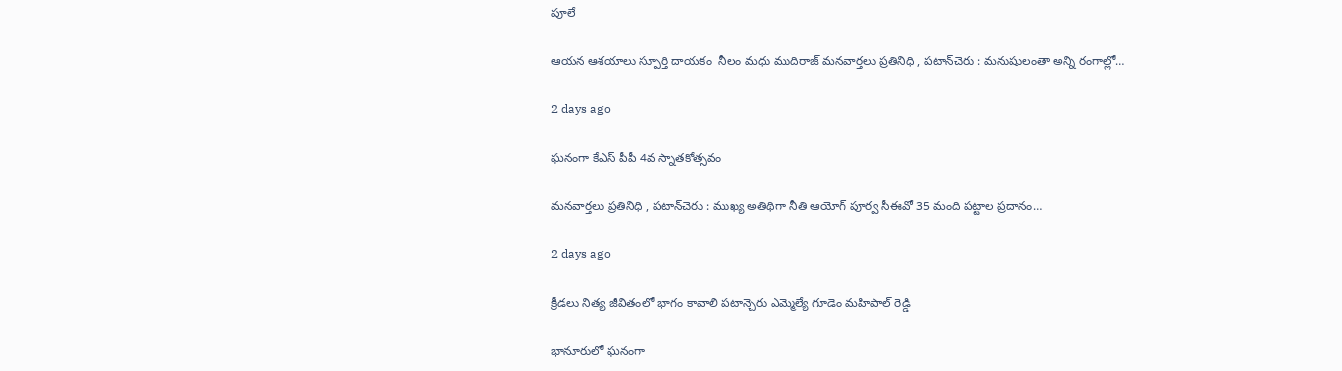పూలే

ఆయన ఆశయాలు స్పూర్తి దాయకం  నీలం మధు ముదిరాజ్ మనవార్తలు ప్రతినిధి , పటాన్‌చెరు : మనుషులంతా అన్ని రంగాల్లో…

2 days ago

ఘనంగా కేఎస్ పీపీ 4వ స్నాతకోత్సవం

మనవార్తలు ప్రతినిధి , పటాన్‌చెరు : ముఖ్య అతిథిగా నీతి ఆయోగ్ పూర్వ సీఈవో 35 మంది పట్టాల ప్రదానం…

2 days ago

క్రీడలు నిత్య జీవితంలో భాగం కావాలి పటాన్చెరు ఎమ్మెల్యే గూడెం మహిపాల్ రెడ్డి

భానూరులో ఘనంగా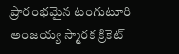ప్రారంభమైన టంగుటూరి అంజయ్య స్మారక క్రికెట్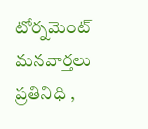టోర్నమెంట్ మనవార్తలు ప్రతినిధి ,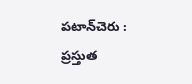పటాన్‌చెరు : ప్రస్తుత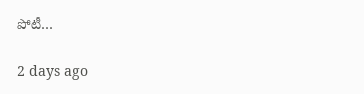పోటీ…

2 days ago